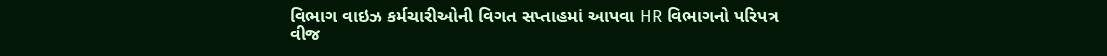વિભાગ વાઇઝ કર્મચારીઓની વિગત સપ્તાહમાં આપવા HR વિભાગનો પરિપત્ર
વીજ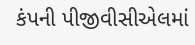કંપની પીજીવીસીએલમાં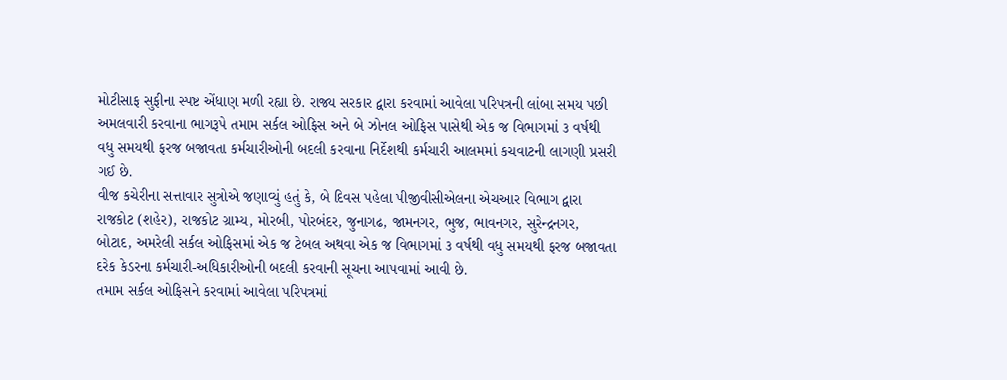મોટીસાફ સુફીના સ્પષ્ટ એંધાણ મળી રહ્યા છે. રાજ્ય સરકાર દ્વારા કરવામાં આવેલા પરિપત્રની લાંબા સમય પછી અમલવારી કરવાના ભાગરૂપે તમામ સર્કલ ઓફિસ અને બે ઝોનલ ઓફિસ પાસેથી એક જ વિભાગમાં ૩ વર્ષથી વધુ સમયથી ફરજ બજાવતા કર્મચારીઓની બદલી કરવાના નિર્દેશથી કર્મચારી આલમમાં કચવાટની લાગણી પ્રસરી ગઈ છે.
વીજ કચેરીના સત્તાવાર સુત્રોએ જણાવ્યું હતું કે, બે દિવસ પહેલા પીજીવીસીએલના એચઆર વિભાગ દ્વારા રાજકોટ (શહેર), રાજકોટ ગ્રામ્ય, મોરબી, પોરબંદર, જુનાગઢ, જામનગર, ભુજ, ભાવનગર, સુરેન્દ્રનગર, બોટાદ, અમરેલી સર્કલ ઓફિસમાં એક જ ટેબલ અથવા એક જ વિભાગમાં ૩ વર્ષથી વધુ સમયથી ફરજ બજાવતા દરેક કેડરના કર્મચારી-અધિકારીઓની બદલી કરવાની સૂચના આપવામાં આવી છે.
તમામ સર્કલ ઓફિસને કરવામાં આવેલા પરિપત્રમાં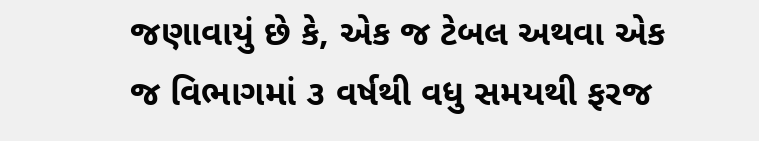જણાવાયું છે કે, એક જ ટેબલ અથવા એક જ વિભાગમાં ૩ વર્ષથી વધુ સમયથી ફરજ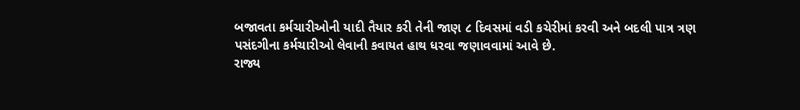બજાવતા કર્મચારીઓની યાદી તૈયાર કરી તેની જાણ ૮ દિવસમાં વડી કચેરીમાં કરવી અને બદલી પાત્ર ત્રણ પસંદગીના કર્મચારીઓ લેવાની કવાયત હાથ ધરવા જણાવવામાં આવે છે.
રાજ્ય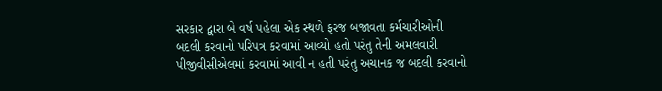સરકાર દ્વારા બે વર્ષ પહેલા એક સ્થળે ફરજ બજાવતા કર્મચારીઓની બદલી કરવાનો પરિપત્ર કરવામાં આવ્યો હતો પરંતુ તેની અમલવારી પીજીવીસીએલમાં કરવામાં આવી ન હતી પરંતુ અચાનક જ બદલી કરવાનો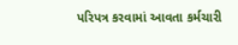પરિપત્ર કરવામાં આવતા કર્મચારી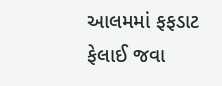આલમમાં ફફડાટ ફેલાઈ જવા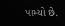પામ્યો છે.